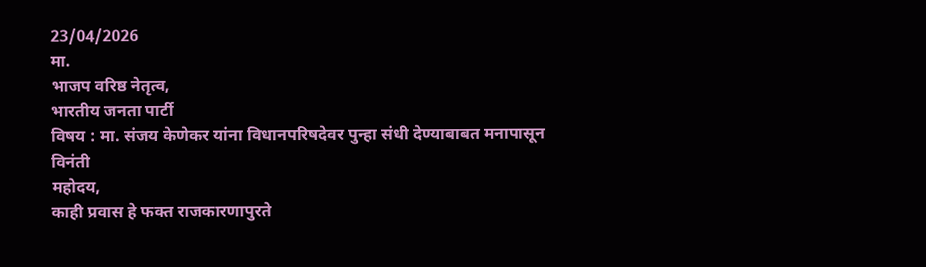23/04/2026
मा.
भाजप वरिष्ठ नेतृत्व,
भारतीय जनता पार्टी
विषय : मा. संजय केणेकर यांना विधानपरिषदेवर पुन्हा संधी देण्याबाबत मनापासून विनंती
महोदय,
काही प्रवास हे फक्त राजकारणापुरते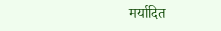मर्यादित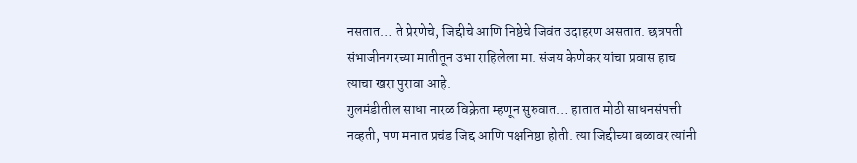नसतात… ते प्रेरणेचे, जिद्दीचे आणि निष्ठेचे जिवंत उदाहरण असतात. छत्रपती संभाजीनगरच्या मातीतून उभा राहिलेला मा. संजय केणेकर यांचा प्रवास हाच त्याचा खरा पुरावा आहे.
गुलमंडीतील साधा नारळ विक्रेता म्हणून सुरुवात… हातात मोठी साधनसंपत्ती नव्हती, पण मनात प्रचंड जिद्द आणि पक्षनिष्ठा होती. त्या जिद्दीच्या बळावर त्यांनी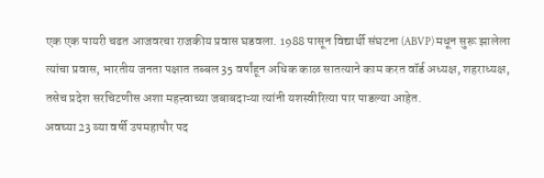एक एक पायरी चढत आजवरचा राजकीय प्रवास घडवला. 1988 पासून विद्यार्थी संघटना (ABVP) मधून सुरू झालेला त्यांचा प्रवास, भारतीय जनता पक्षात तब्बल 35 वर्षांहून अधिक काळ सातत्याने काम करत वॉर्ड अध्यक्ष, शहराध्यक्ष, तसेच प्रदेश सरचिटणीस अशा महत्त्वाच्या जबाबदाऱ्या त्यांनी यशस्वीरित्या पार पाडल्या आहेत.
अवघ्या 23 व्या वर्षी उपमहापौर पद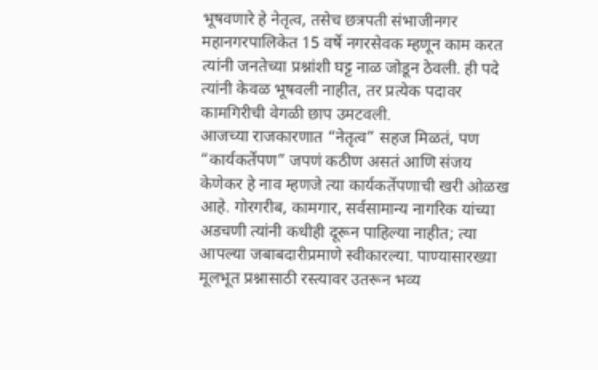भूषवणारे हे नेतृत्व, तसेच छत्रपती संभाजीनगर महानगरपालिकेत 15 वर्षे नगरसेवक म्हणून काम करत त्यांनी जनतेच्या प्रश्नांशी घट्ट नाळ जोडून ठेवली. ही पदे त्यांनी केवळ भूषवली नाहीत, तर प्रत्येक पदावर कामगिरीची वेगळी छाप उमटवली.
आजच्या राजकारणात “नेतृत्व” सहज मिळतं, पण “कार्यकर्तेपण” जपणं कठीण असतं आणि संजय केणेकर हे नाव म्हणजे त्या कार्यकर्तेपणाची खरी ओळख आहे. गोरगरीब, कामगार, सर्वसामान्य नागरिक यांच्या अडचणी त्यांनी कधीही दूरून पाहिल्या नाहीत; त्या आपल्या जबाबदारीप्रमाणे स्वीकारल्या. पाण्यासारख्या मूलभूत प्रश्नासाठी रस्त्यावर उतरून भव्य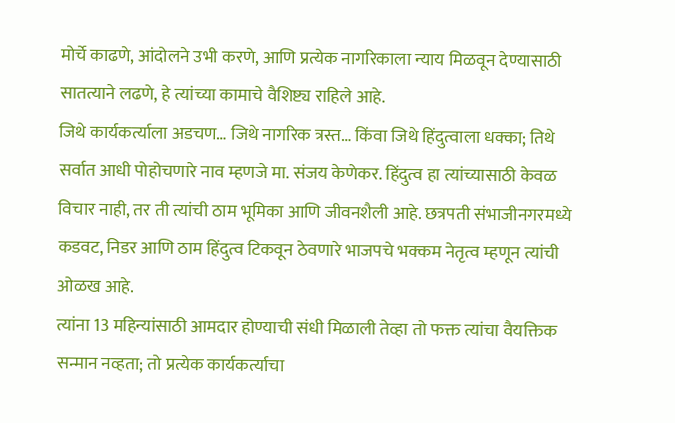मोर्चे काढणे, आंदोलने उभी करणे, आणि प्रत्येक नागरिकाला न्याय मिळवून देण्यासाठी सातत्याने लढणे, हे त्यांच्या कामाचे वैशिष्ट्य राहिले आहे.
जिथे कार्यकर्त्याला अडचण… जिथे नागरिक त्रस्त… किंवा जिथे हिंदुत्वाला धक्का; तिथे सर्वात आधी पोहोचणारे नाव म्हणजे मा. संजय केणेकर. हिंदुत्व हा त्यांच्यासाठी केवळ विचार नाही, तर ती त्यांची ठाम भूमिका आणि जीवनशैली आहे. छत्रपती संभाजीनगरमध्ये कडवट, निडर आणि ठाम हिंदुत्व टिकवून ठेवणारे भाजपचे भक्कम नेतृत्व म्हणून त्यांची ओळख आहे.
त्यांना 13 महिन्यांसाठी आमदार होण्याची संधी मिळाली तेव्हा तो फक्त त्यांचा वैयक्तिक सन्मान नव्हता; तो प्रत्येक कार्यकर्त्याचा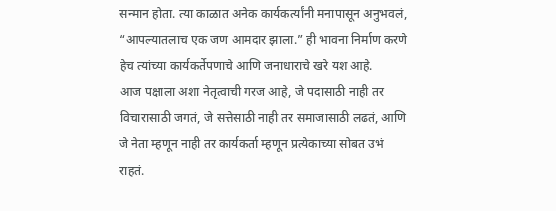सन्मान होता. त्या काळात अनेक कार्यकर्त्यांनी मनापासून अनुभवलं, “आपल्यातलाच एक जण आमदार झाला.” ही भावना निर्माण करणे हेच त्यांच्या कार्यकर्तेपणाचे आणि जनाधाराचे खरे यश आहे.
आज पक्षाला अशा नेतृत्वाची गरज आहे, जे पदासाठी नाही तर विचारासाठी जगतं, जे सत्तेसाठी नाही तर समाजासाठी लढतं, आणि जे नेता म्हणून नाही तर कार्यकर्ता म्हणून प्रत्येकाच्या सोबत उभं राहतं.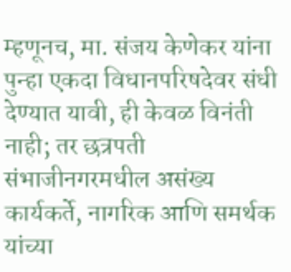म्हणूनच, मा. संजय केणेकर यांना पुन्हा एकदा विधानपरिषदेवर संधी देण्यात यावी, ही केवळ विनंती नाही; तर छत्रपती संभाजीनगरमधील असंख्य कार्यकर्ते, नागरिक आणि समर्थक यांच्या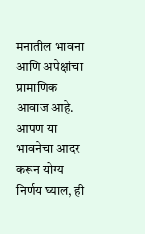मनातील भावना आणि अपेक्षांचा प्रामाणिक आवाज आहे.
आपण या भावनेचा आदर करून योग्य निर्णय घ्याल, ही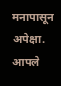मनापासून अपेक्षा.
आपले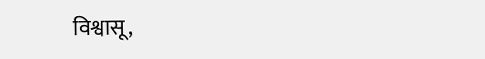विश्वासू,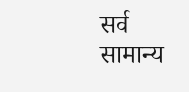सर्व सामान्य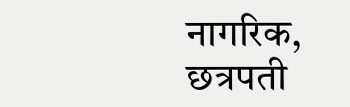नागरिक, छत्रपती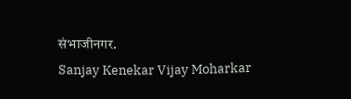संभाजीनगर.
Sanjay Kenekar Vijay Moharkar